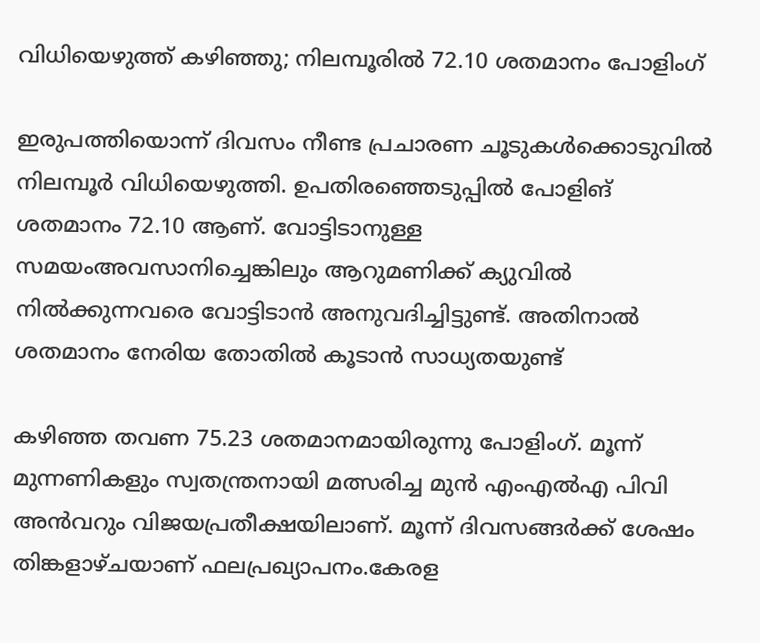വിധിയെഴുത്ത് കഴിഞ്ഞു; നിലമ്പൂരിൽ 72.10 ശതമാനം പോളിംഗ്

ഇരുപത്തിയൊന്ന് ദിവസം നീണ്ട പ്രചാരണ ചൂടുകൾക്കൊടുവിൽ നിലമ്പൂർ വിധിയെഴുത്തി. ഉപതിരഞ്ഞെടുപ്പിൽ പോളിങ് ശതമാനം 72.10 ആണ്. വോട്ടിടാനുള്ള സമയംഅവസാനിച്ചെങ്കിലും ആറുമണിക്ക് ക്യുവിൽ നിൽക്കുന്നവരെ വോട്ടിടാൻ അനുവദിച്ചിട്ടുണ്ട്. അതിനാൽ ശതമാനം നേരിയ തോതിൽ കൂടാൻ സാധ്യതയുണ്ട്

കഴിഞ്ഞ തവണ 75.23 ശതമാനമായിരുന്നു പോളിംഗ്. മൂന്ന് മുന്നണികളും സ്വതന്ത്രനായി മത്സരിച്ച മുൻ എംഎൽഎ പിവി അൻവറും വിജയപ്രതീക്ഷയിലാണ്. മൂന്ന് ദിവസങ്ങർക്ക് ശേഷം തിങ്കളാഴ്ചയാണ് ഫലപ്രഖ്യാപനം.കേരള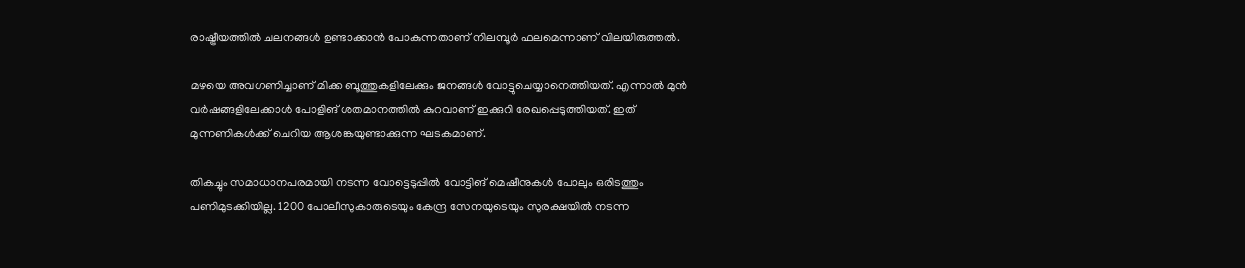രാഷ്ട്രീയത്തിൽ ചലനങ്ങൾ ഉണ്ടാക്കാൻ പോകുന്നതാണ് നിലമ്പൂർ ഫലമെന്നാണ് വിലയിരുത്തൽ.

മഴയെ അവഗണിച്ചാണ് മിക്ക ബൂത്തുകളിലേക്കും ജനങ്ങൾ വോട്ടുചെയ്യാനെത്തിയത്. എന്നാൽ മുൻ വർഷങ്ങളിലേക്കാൾ പോളിങ് ശതമാനത്തിൽ കുറവാണ് ഇക്കുറി രേഖപ്പെടുത്തിയത്. ഇത് മുന്നണികൾക്ക് ചെറിയ ആശങ്കയുണ്ടാക്കുന്ന ഘടകമാണ്.

തികച്ചും സമാധാനപരമായി നടന്ന വോട്ടെടുപ്പിൽ വോട്ടിങ് മെഷീനുകൾ പോലും ഒരിടത്തും പണിമുടക്കിയില്ല. 1200 പോലീസുകാരുടെയും കേന്ദ്ര സേനയുടെയും സുരക്ഷയിൽ നടന്ന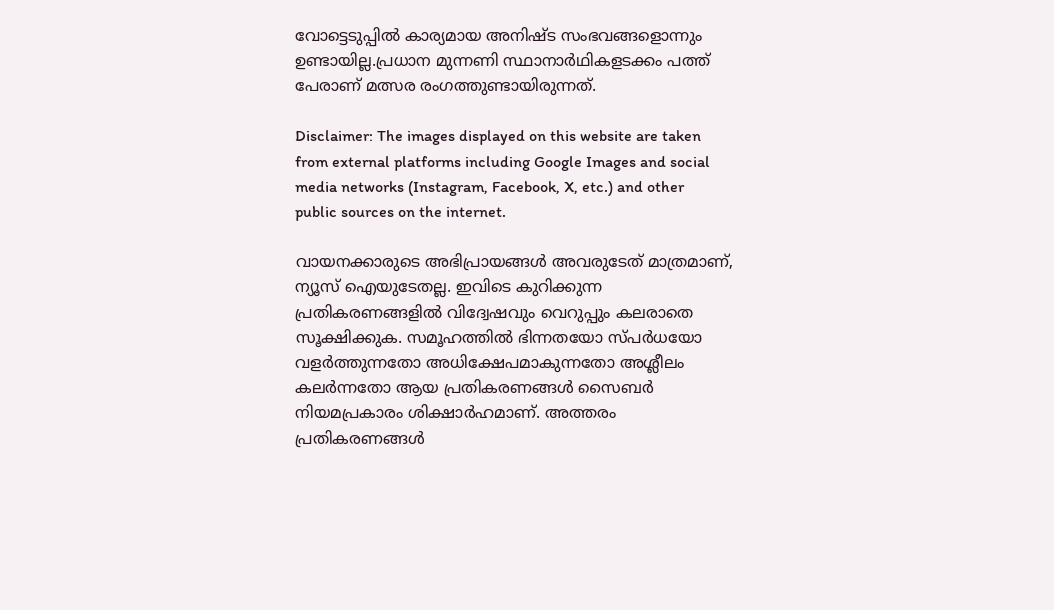വോട്ടെടുപ്പിൽ കാര്യമായ അനിഷ്ട സംഭവങ്ങളൊന്നും ഉണ്ടായില്ല.പ്രധാന മുന്നണി സ്ഥാനാർഥികളടക്കം പത്ത് പേരാണ് മത്സര രംഗത്തുണ്ടായിരുന്നത്.

Disclaimer: The images displayed on this website are taken from external platforms including Google Images and social media networks (Instagram, Facebook, X, etc.) and other public sources on the internet.

വായനക്കാരുടെ അഭിപ്രായങ്ങള്‍ അവരുടേത് മാത്രമാണ്, ന്യൂസ് ഐയുടേതല്ല. ഇവിടെ കുറിക്കുന്ന പ്രതികരണങ്ങളിൽ വിദ്വേഷവും വെറുപ്പും കലരാതെ സൂക്ഷിക്കുക. സമൂഹത്തിൽ ഭിന്നതയോ സ്പർധയോ വളർത്തുന്നതോ അധിക്ഷേപമാകുന്നതോ അശ്ലീലം കലർന്നതോ ആയ പ്രതികരണങ്ങൾ സൈബർ നിയമപ്രകാരം ശിക്ഷാർഹമാണ്. അത്തരം പ്രതികരണങ്ങൾ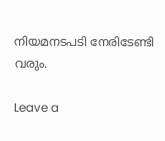നിയമനടപടി നേരിടേണ്ടി വരും.

Leave a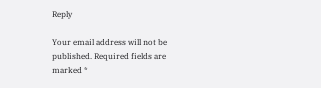Reply

Your email address will not be published. Required fields are marked *